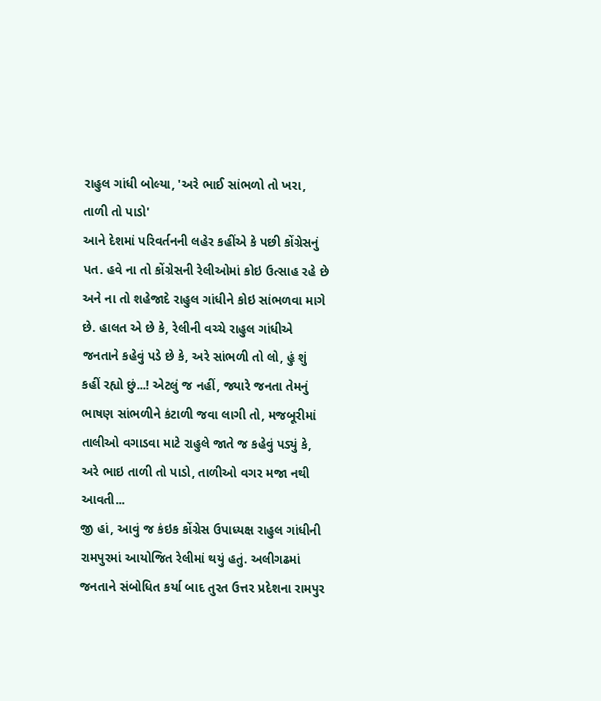રાહુલ ગાંધી બોલ્યા, 'અરે ભાઈ સાંભળો તો ખરા, તાળી તો પાડો'
આને દેશમાં પરિવર્તનની લહેર કહીંએ કે પછી કોંગ્રેસનું પત. હવે ના તો કોંગ્રેસની રેલીઓમાં કોઇ ઉત્સાહ રહે છે અને ના તો શહેજાદે રાહુલ ગાંધીને કોઇ સાંભળવા માગે છે. હાલત એ છે કે, રેલીની વચ્ચે રાહુલ ગાંધીએ જનતાને કહેવું પડે છે કે, અરે સાંભળી તો લો, હું શું કહીં રહ્યો છું...! એટલું જ નહીં, જ્યારે જનતા તેમનું ભાષણ સાંભળીને કંટાળી જવા લાગી તો, મજબૂરીમાં તાલીઓ વગાડવા માટે રાહુલે જાતે જ કહેવું પડ્યું કે, અરે ભાઇ તાળી તો પાડો, તાળીઓ વગર મજા નથી આવતી...
જી હાં, આવું જ કંઇક કોંગ્રેસ ઉપાધ્યક્ષ રાહુલ ગાંધીની રામપુરમાં આયોજિત રેલીમાં થયું હતું. અલીગઢમાં જનતાને સંબોધિત કર્યા બાદ તુરત ઉત્તર પ્રદેશના રામપુર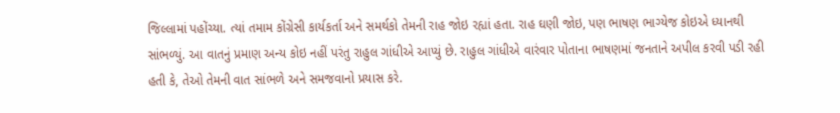જિલ્લામાં પહોંચ્યા. ત્યાં તમામ કોંગ્રેસી કાર્યકર્તા અને સમર્થકો તેમની રાહ જોઇ રહ્યાં હતા. રાહ ઘણી જોઇ, પણ ભાષણ ભાગ્યેજ કોઇએ ધ્યાનથી સાંભળ્યું. આ વાતનું પ્રમાણ અન્ય કોઇ નહીં પરંતુ રાહુલ ગાંધીએ આપ્યું છે. રાહુલ ગાંધીએ વારંવાર પોતાના ભાષણમાં જનતાને અપીલ કરવી પડી રહી હતી કે, તેઓ તેમની વાત સાંભળે અને સમજવાનો પ્રયાસ કરે.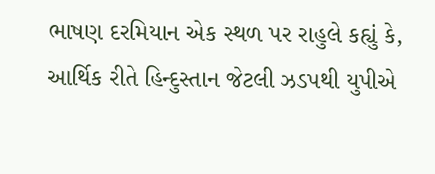ભાષણ દરમિયાન એક સ્થળ પર રાહુલે કહ્યું કે, આર્થિક રીતે હિન્દુસ્તાન જેટલી ઝડપથી યુપીએ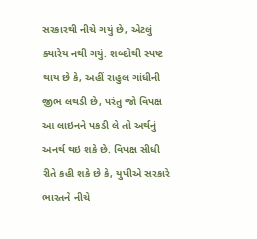સરકારથી નીચે ગયું છે, એટલું ક્યારેય નથી ગયું. શબ્દોથી સ્પષ્ટ થાય છે કે, અહીં રાહુલ ગાંધીની જીભ લથડી છે, પરંતુ જો વિપક્ષ આ લાઇનને પકડી લે તો અર્થનું અનર્થ થઇ શકે છે. વિપક્ષ સીધી રીતે કહી શકે છે કે, યુપીએ સરકારે ભારતને નીચે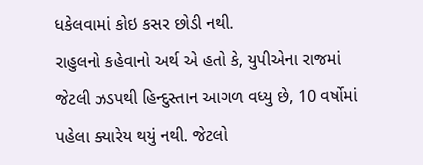ધકેલવામાં કોઇ કસર છોડી નથી.
રાહુલનો કહેવાનો અર્થ એ હતો કે, યુપીએના રાજમાં જેટલી ઝડપથી હિન્દુસ્તાન આગળ વધ્યુ છે, 10 વર્ષોમાં પહેલા ક્યારેય થયું નથી. જેટલો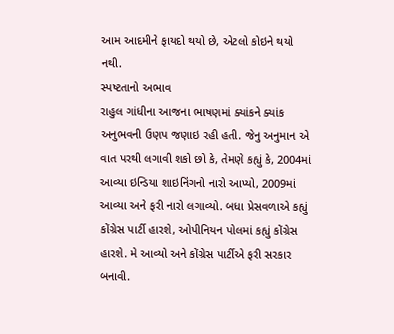આમ આદમીને ફાયદો થયો છે, એટલો કોઇને થયો નથી.
સ્પષ્ટતાનો અભાવ
રાહુલ ગાંધીના આજના ભાષણમાં ક્યાંકને ક્યાંક અનુભવની ઉણપ જણાઇ રહી હતી. જેનુ અનુમાન એ વાત પરથી લગાવી શકો છો કે, તેમણે કહ્યું કે, 2004માં આવ્યા ઇન્ડિયા શાઇનિંગનો નારો આપ્યો, 2009માં આવ્યા અને ફરી નારો લગાવ્યો. બધા પ્રેસવળાએ કહ્યું કોંગ્રેસ પાર્ટી હારશે, ઓપીનિયન પોલમાં કહ્યું કોંગ્રેસ હારશે. મે આવ્યો અને કોંગ્રેસ પાર્ટીએ ફરી સરકાર બનાવી.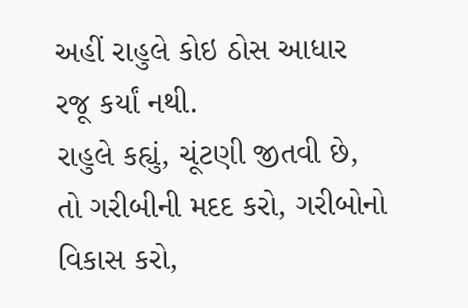અહીં રાહુલે કોઇ ઠોસ આધાર રજૂ કર્યાં નથી.
રાહુલે કહ્યું, ચૂંટણી જીતવી છે, તો ગરીબીની મદદ કરો, ગરીબોનો વિકાસ કરો,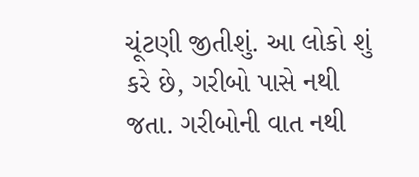ચૂંટણી જીતીશું. આ લોકો શું કરે છે, ગરીબો પાસે નથી જતા. ગરીબોની વાત નથી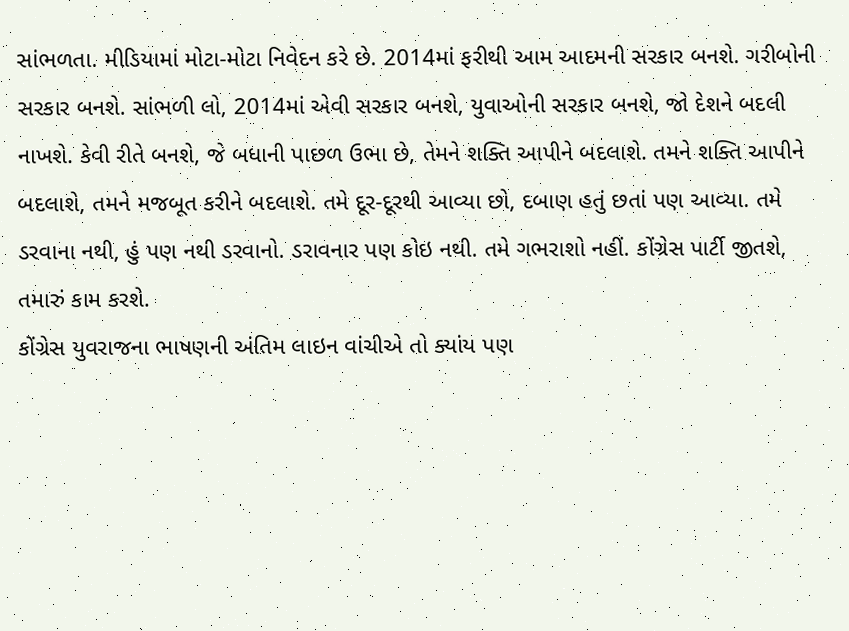સાંભળતા. મીડિયામાં મોટા-મોટા નિવેદન કરે છે. 2014માં ફરીથી આમ આદમની સરકાર બનશે. ગરીબોની સરકાર બનશે. સાંભળી લો, 2014માં એવી સરકાર બનશે, યુવાઓની સરકાર બનશે, જો દેશને બદલી નાખશે. કેવી રીતે બનશે, જે બધાની પાછળ ઉભા છે, તેમને શક્તિ આપીને બદલાશે. તમને શક્તિ આપીને બદલાશે, તમને મજબૂત કરીને બદલાશે. તમે દૂર-દૂરથી આવ્યા છો, દબાણ હતું છતાં પણ આવ્યા. તમે ડરવાના નથી, હું પણ નથી ડરવાનો. ડરાવનાર પણ કોઇ નથી. તમે ગભરાશો નહીં. કોંગ્રેસ પાર્ટી જીતશે, તમારું કામ કરશે.
કોંગ્રેસ યુવરાજના ભાષણની અંતિમ લાઇન વાંચીએ તો ક્યાંય પણ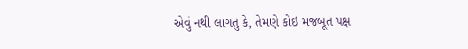એવું નથી લાગતુ કે, તેમણે કોઇ મજબૂત પક્ષ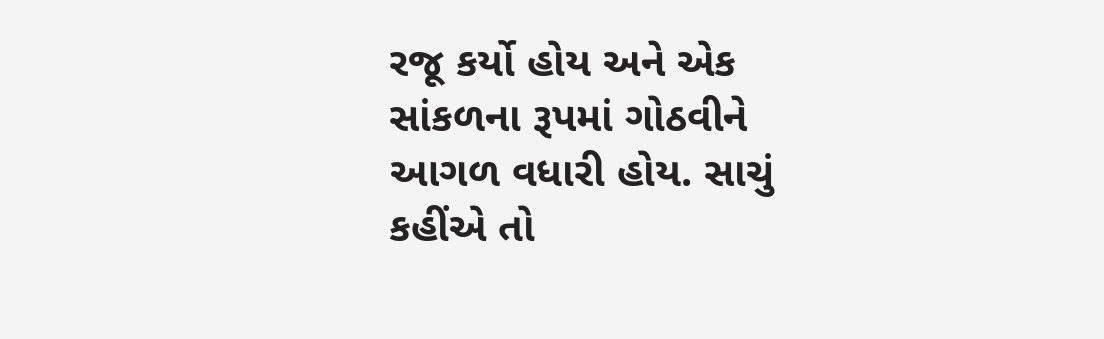રજૂ કર્યો હોય અને એક સાંકળના રૂપમાં ગોઠવીને આગળ વધારી હોય. સાચું કહીંએ તો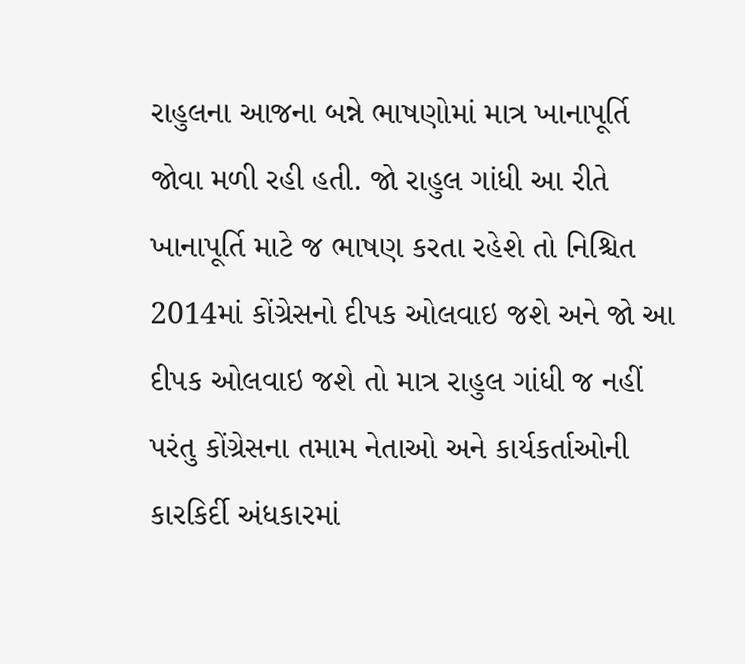રાહુલના આજના બન્ને ભાષણોમાં માત્ર ખાનાપૂર્તિ જોવા મળી રહી હતી. જો રાહુલ ગાંધી આ રીતે ખાનાપૂર્તિ માટે જ ભાષણ કરતા રહેશે તો નિશ્ચિત 2014માં કોંગ્રેસનો દીપક ઓલવાઇ જશે અને જો આ દીપક ઓલવાઇ જશે તો માત્ર રાહુલ ગાંધી જ નહીં પરંતુ કોંગ્રેસના તમામ નેતાઓ અને કાર્યકર્તાઓની કારકિર્દી અંધકારમાં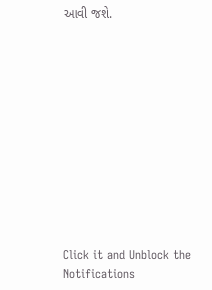આવી જશે.












Click it and Unblock the Notifications